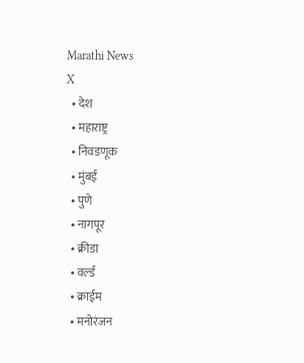Marathi News
X
  • देश
  • महाराष्ट्र
  • निवडणूक
  • मुंबई
  • पुणे
  • नागपूर
  • क्रीडा
  • वर्ल्ड
  • क्राईम
  • मनोरंजन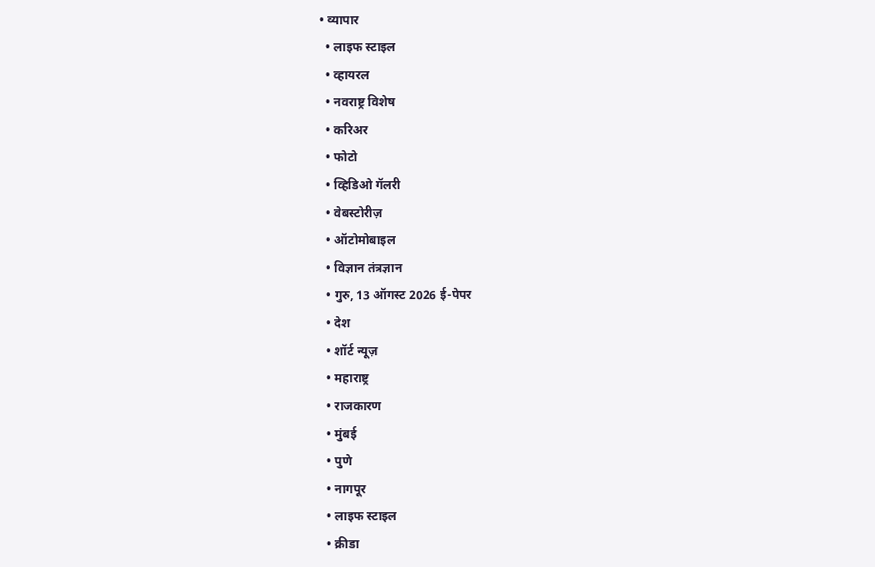• व्यापार
  • लाइफ स्टाइल
  • व्हायरल
  • नवराष्ट्र विशेष
  • करिअर
  • फोटो
  • व्हिडिओ गॅलरी
  • वेबस्टोरीज़
  • ऑटोमोबाइल
  • विज्ञान तंत्रज्ञान
  • गुरु, 13 ऑगस्ट 2026 ई-पेपर
  • देश
  • शॉर्ट न्यूज़
  • महाराष्ट्र
  • राजकारण
  • मुंबई
  • पुणे
  • नागपूर
  • लाइफ स्टाइल
  • क्रीडा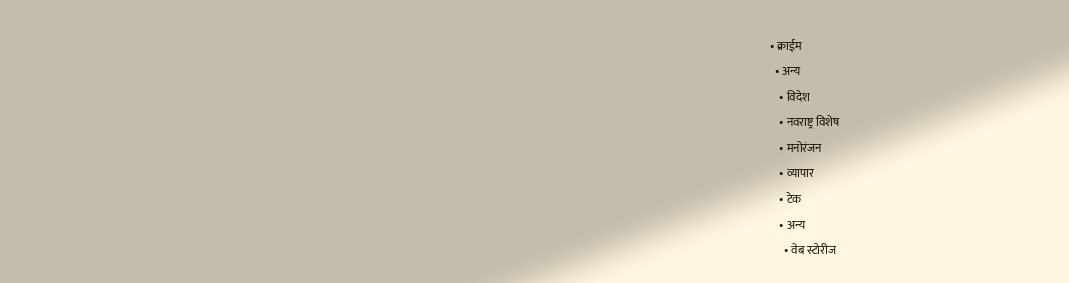• क्राईम
  • अन्य
    • विदेश
    • नवराष्ट्र विशेष
    • मनोरंजन
    • व्यापार
    • टेक
    • अन्य
      • वेब स्टोरीज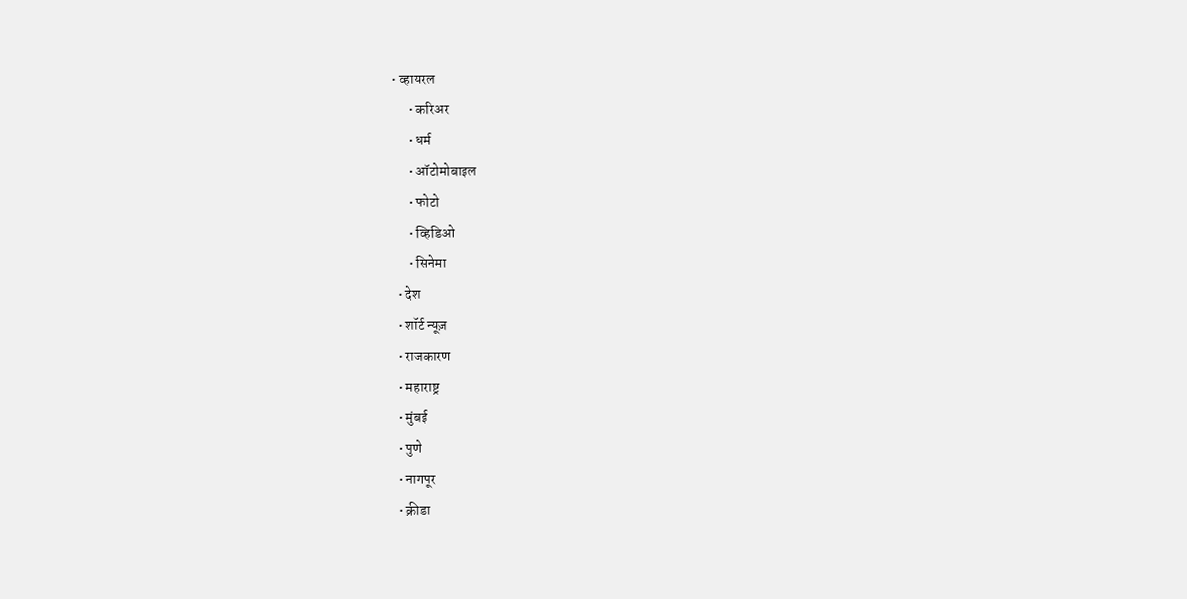• व्हायरल
      • करिअर
      • धर्म
      • ऑटोमोबाइल
      • फोटो
      • व्हिडिओ
      • सिनेमा
  • देश
  • शॉर्ट न्यूज़
  • राजकारण
  • महाराष्ट्र
  • मुंबई
  • पुणे
  • नागपूर
  • क्रीडा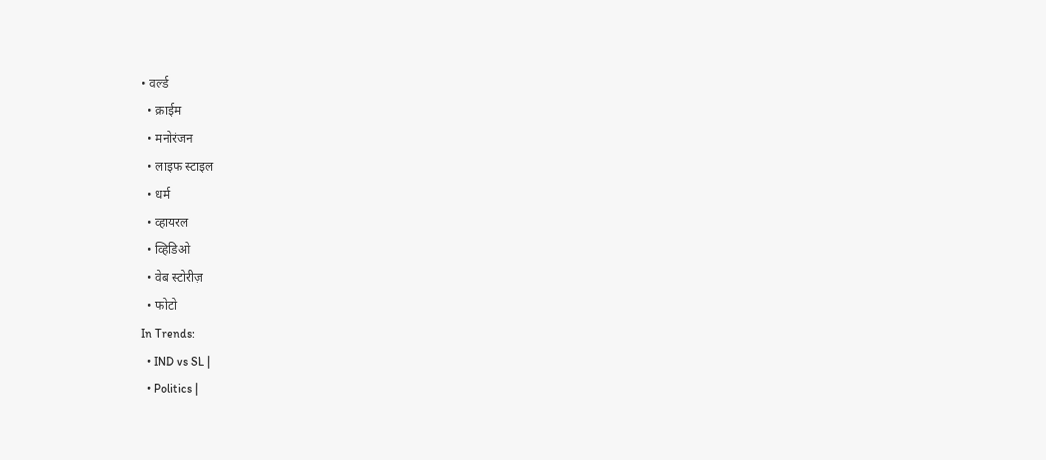• वर्ल्ड
  • क्राईम
  • मनोरंजन
  • लाइफ स्टाइल
  • धर्म
  • व्हायरल
  • व्हिडिओ
  • वेब स्टोरीज़
  • फोटो
In Trends:
  • IND vs SL |
  • Politics |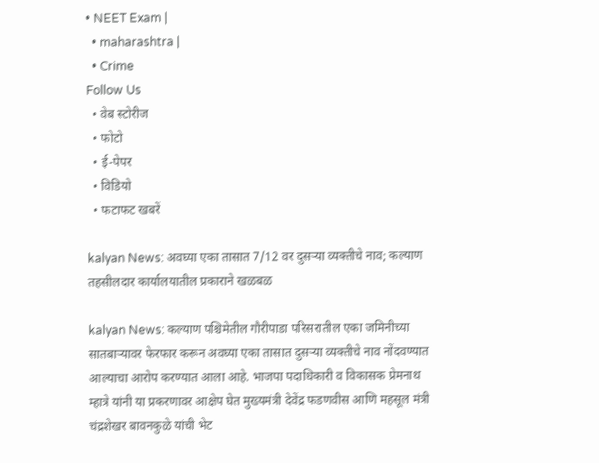• NEET Exam |
  • maharashtra |
  • Crime
Follow Us
  • वेब स्टोरीज
  • फोटो
  • ई-पेपर
  • विडियो
  • फटाफट खबरें

kalyan News: अवघ्या एका तासात 7/12 वर दुसऱ्या व्यक्तीचे नाव; कल्याण तहसीलदार कार्यालयातील प्रकाराने खळबळ

kalyan News: कल्याण पश्चिमेतील गौरीपाडा परिसरातील एका जमिनीच्या सातबाऱ्यावर फेरफार करून अवघ्या एका तासात दुसऱ्या व्यक्तीचे नाव नोंदवण्यात आल्याचा आरोप करण्यात आला आहे. भाजपा पदाधिकारी व विकासक प्रेमनाथ म्हात्रे यांनी या प्रकरणावर आक्षेप घेत मुख्यमंत्री देवेंद्र फडणवीस आणि महसूल मंत्री चंद्रशेखर बावनकुळे यांची भेट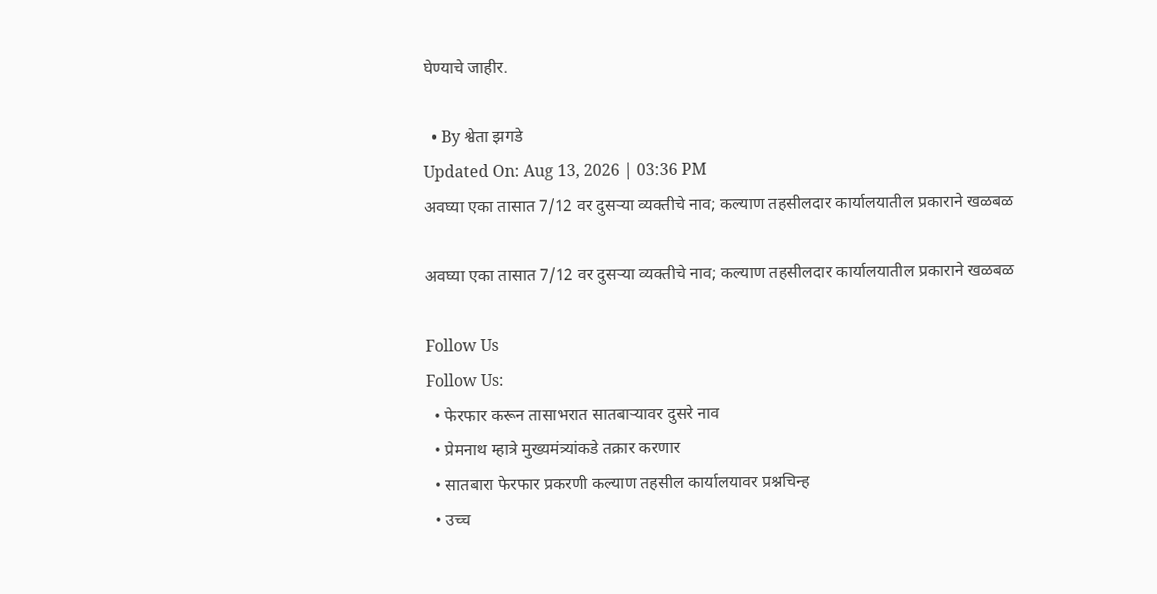घेण्याचे जाहीर.

  • By श्वेता झगडे
Updated On: Aug 13, 2026 | 03:36 PM
अवघ्या एका तासात 7/12 वर दुसऱ्या व्यक्तीचे नाव; कल्याण तहसीलदार कार्यालयातील प्रकाराने खळबळ

अवघ्या एका तासात 7/12 वर दुसऱ्या व्यक्तीचे नाव; कल्याण तहसीलदार कार्यालयातील प्रकाराने खळबळ

Follow Us
Follow Us:
  • फेरफार करून तासाभरात सातबाऱ्यावर दुसरे नाव
  • प्रेमनाथ म्हात्रे मुख्यमंत्र्यांकडे तक्रार करणार
  • सातबारा फेरफार प्रकरणी कल्याण तहसील कार्यालयावर प्रश्नचिन्ह
  • उच्च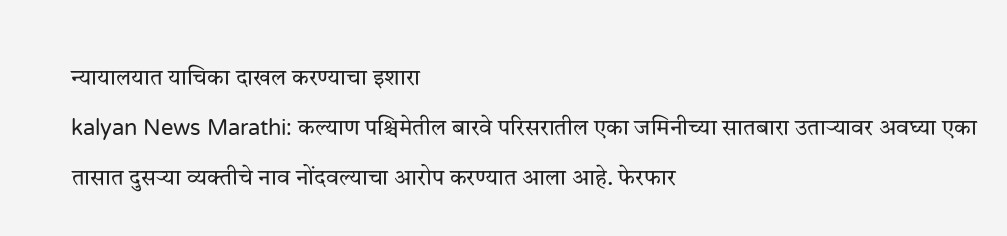न्यायालयात याचिका दाखल करण्याचा इशारा
kalyan News Marathi: कल्याण पश्चिमेतील बारवे परिसरातील एका जमिनीच्या सातबारा उताऱ्यावर अवघ्या एका तासात दुसऱ्या व्यक्तीचे नाव नोंदवल्याचा आरोप करण्यात आला आहे. फेरफार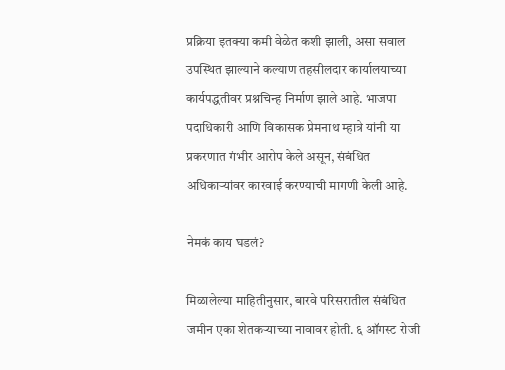प्रक्रिया इतक्या कमी वेळेत कशी झाली, असा सवाल उपस्थित झाल्याने कल्याण तहसीलदार कार्यालयाच्या कार्यपद्धतीवर प्रश्नचिन्ह निर्माण झाले आहे. भाजपा पदाधिकारी आणि विकासक प्रेमनाथ म्हात्रे यांनी या प्रकरणात गंभीर आरोप केले असून, संबंधित अधिकाऱ्यांवर कारवाई करण्याची मागणी केली आहे.

नेमकं काय घडलं?

मिळालेल्या माहितीनुसार, बारवे परिसरातील संबंधित जमीन एका शेतकऱ्याच्या नावावर होती. ६ ऑगस्ट रोजी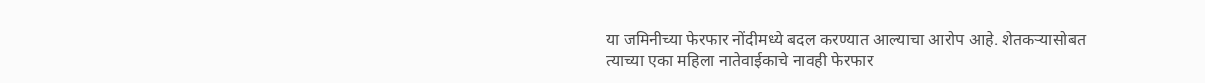या जमिनीच्या फेरफार नोंदीमध्ये बदल करण्यात आल्याचा आरोप आहे. शेतकऱ्यासोबत त्याच्या एका महिला नातेवाईकाचे नावही फेरफार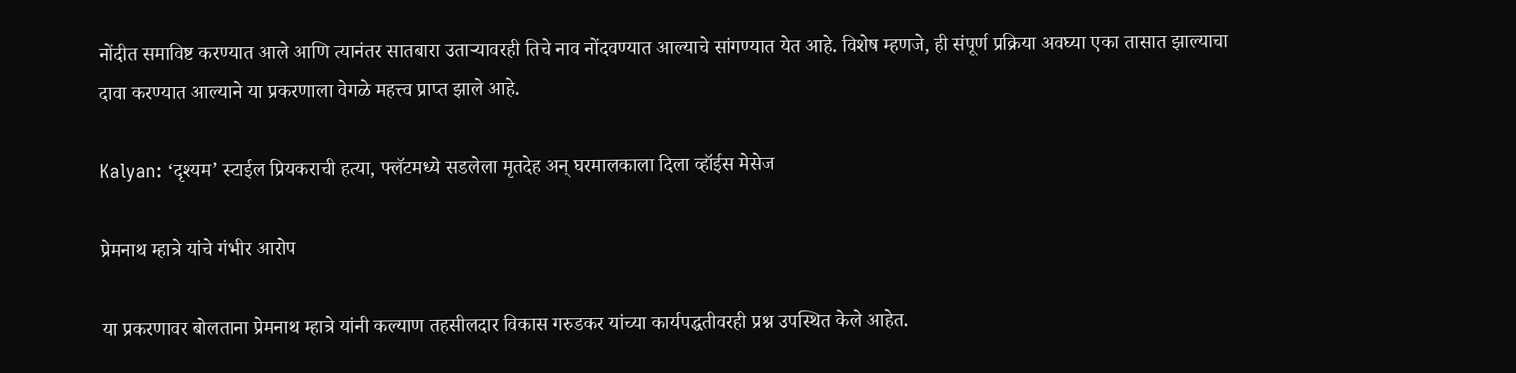नोंदीत समाविष्ट करण्यात आले आणि त्यानंतर सातबारा उताऱ्यावरही तिचे नाव नोंदवण्यात आल्याचे सांगण्यात येत आहे. विशेष म्हणजे, ही संपूर्ण प्रक्रिया अवघ्या एका तासात झाल्याचा दावा करण्यात आल्याने या प्रकरणाला वेगळे महत्त्व प्राप्त झाले आहे.

Kalyan: ‘दृश्यम’ स्टाईल प्रियकराची हत्या, फ्लॅटमध्ये सडलेला मृतदेह अन् घरमालकाला दिला व्हॉईस मेसेज

प्रेमनाथ म्हात्रे यांचे गंभीर आरोप

या प्रकरणावर बोलताना प्रेमनाथ म्हात्रे यांनी कल्याण तहसीलदार विकास गरुडकर यांच्या कार्यपद्धतीवरही प्रश्न उपस्थित केले आहेत.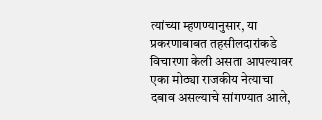त्यांच्या म्हणण्यानुसार, या प्रकरणाबाबत तहसीलदारांकडे विचारणा केली असता आपल्यावर एका मोठ्या राजकीय नेत्याचा दबाव असल्याचे सांगण्यात आले,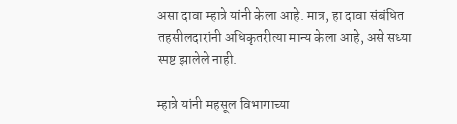असा दावा म्हात्रे यांनी केला आहे. मात्र, हा दावा संबंधित तहसीलदारांनी अधिकृतरीत्या मान्य केला आहे, असे सध्या स्पष्ट झालेले नाही.

म्हात्रे यांनी महसूल विभागाच्या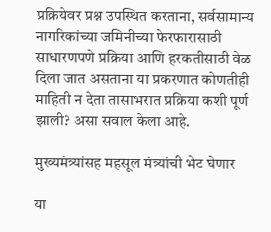प्रक्रियेवर प्रश्न उपस्थित करताना, सर्वसामान्य नागरिकांच्या जमिनीच्या फेरफारासाठी साधारणपणे प्रक्रिया आणि हरकतीसाठी वेळ दिला जात असताना या प्रकरणात कोणतीही माहिती न देता तासाभरात प्रक्रिया कशी पूर्ण झाली? असा सवाल केला आहे.

मुख्यमंत्र्यांसह महसूल मंत्र्यांची भेट घेणार

या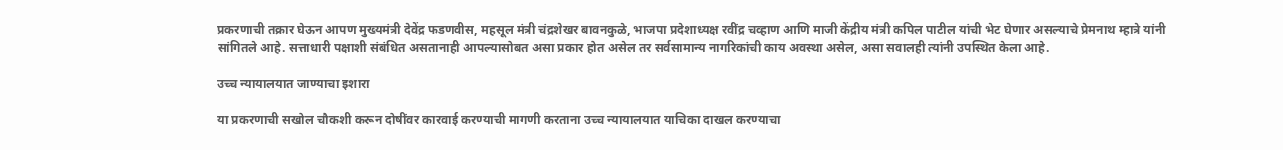प्रकरणाची तक्रार घेऊन आपण मुख्यमंत्री देवेंद्र फडणवीस, महसूल मंत्री चंद्रशेखर बावनकुळे, भाजपा प्रदेशाध्यक्ष रवींद्र चव्हाण आणि माजी केंद्रीय मंत्री कपिल पाटील यांची भेट घेणार असल्याचे प्रेमनाथ म्हात्रे यांनी सांगितले आहे. सत्ताधारी पक्षाशी संबंधित असतानाही आपल्यासोबत असा प्रकार होत असेल तर सर्वसामान्य नागरिकांची काय अवस्था असेल, असा सवालही त्यांनी उपस्थित केला आहे.

उच्च न्यायालयात जाण्याचा इशारा

या प्रकरणाची सखोल चौकशी करून दोषींवर कारवाई करण्याची मागणी करताना उच्च न्यायालयात याचिका दाखल करण्याचा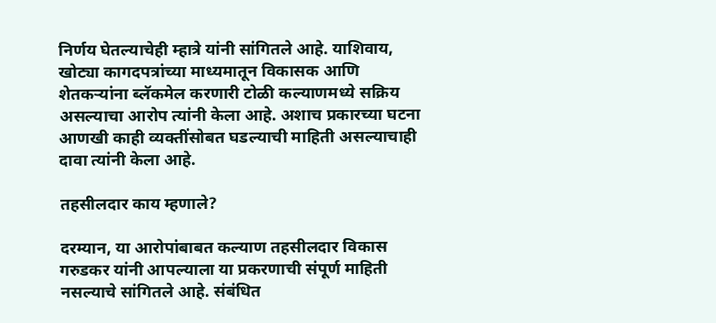निर्णय घेतल्याचेही म्हात्रे यांनी सांगितले आहे. याशिवाय, खोट्या कागदपत्रांच्या माध्यमातून विकासक आणि शेतकऱ्यांना ब्लॅकमेल करणारी टोळी कल्याणमध्ये सक्रिय असल्याचा आरोप त्यांनी केला आहे. अशाच प्रकारच्या घटना आणखी काही व्यक्तींसोबत घडल्याची माहिती असल्याचाही दावा त्यांनी केला आहे.

तहसीलदार काय म्हणाले?

दरम्यान, या आरोपांबाबत कल्याण तहसीलदार विकास गरुडकर यांनी आपल्याला या प्रकरणाची संपूर्ण माहिती नसल्याचे सांगितले आहे. संबंधित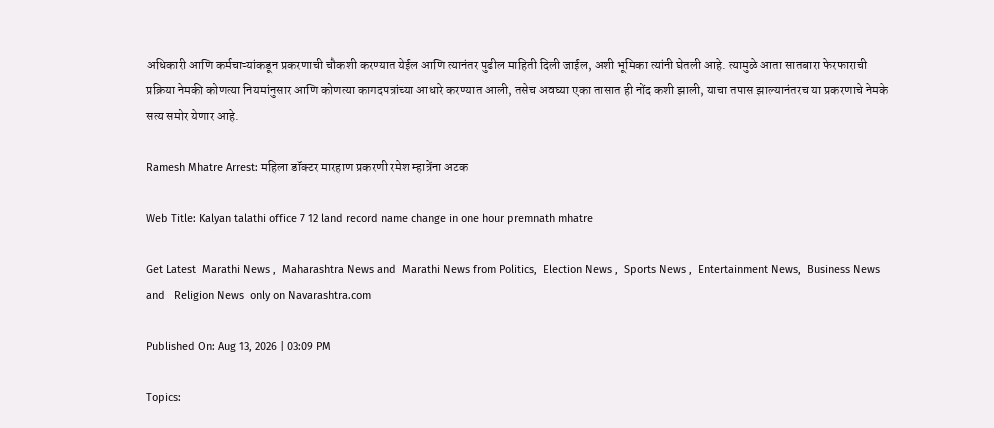अधिकारी आणि कर्मचाऱ्यांकडून प्रकरणाची चौकशी करण्यात येईल आणि त्यानंतर पुढील माहिती दिली जाईल, अशी भूमिका त्यांनी घेतली आहे. त्यामुळे आता सातबारा फेरफाराची प्रक्रिया नेमकी कोणत्या नियमांनुसार आणि कोणत्या कागदपत्रांच्या आधारे करण्यात आली, तसेच अवघ्या एका तासात ही नोंद कशी झाली, याचा तपास झाल्यानंतरच या प्रकरणाचे नेमके सत्य समोर येणार आहे.

Ramesh Mhatre Arrest: महिला डॉक्टर मारहाण प्रकरणी रमेश म्हात्रेंना अटक

Web Title: Kalyan talathi office 7 12 land record name change in one hour premnath mhatre

Get Latest  Marathi News ,  Maharashtra News and  Marathi News from Politics,  Election News ,  Sports News ,  Entertainment News,  Business News and   Religion News  only on Navarashtra.com

Published On: Aug 13, 2026 | 03:09 PM

Topics: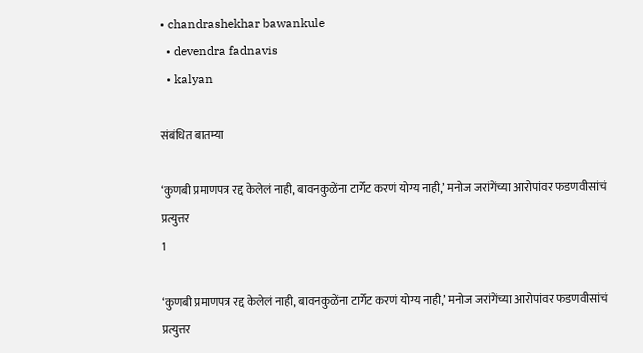• chandrashekhar bawankule
  • devendra fadnavis
  • kalyan

संबंधित बातम्या

‘कुणबी प्रमाणपत्र रद्द केलेलं नाही, बावनकुळेंना टार्गेट करणं योग्य नाही,’ मनोज जरांगेंच्या आरोपांवर फडणवीसांचं प्रत्युत्तर
1

‘कुणबी प्रमाणपत्र रद्द केलेलं नाही, बावनकुळेंना टार्गेट करणं योग्य नाही,’ मनोज जरांगेंच्या आरोपांवर फडणवीसांचं प्रत्युत्तर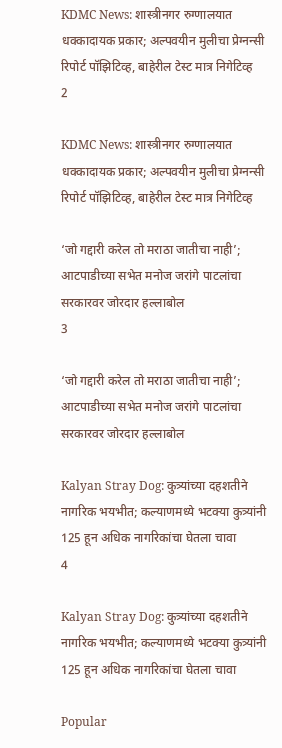KDMC News: शास्त्रीनगर रुग्णालयात धक्कादायक प्रकार; अल्पवयीन मुलीचा प्रेग्नन्सी रिपोर्ट पॉझिटिव्ह, बाहेरील टेस्ट मात्र निगेटिव्ह
2

KDMC News: शास्त्रीनगर रुग्णालयात धक्कादायक प्रकार; अल्पवयीन मुलीचा प्रेग्नन्सी रिपोर्ट पॉझिटिव्ह, बाहेरील टेस्ट मात्र निगेटिव्ह

‘जो गद्दारी करेल तो मराठा जातीचा नाही’; आटपाडीच्या सभेत मनोज जरांगे पाटलांचा सरकारवर जोरदार हल्लाबोल
3

‘जो गद्दारी करेल तो मराठा जातीचा नाही’; आटपाडीच्या सभेत मनोज जरांगे पाटलांचा सरकारवर जोरदार हल्लाबोल

Kalyan Stray Dog: कुत्र्यांच्या दहशतीने नागरिक भयभीत; कल्याणमध्ये भटक्या कुत्र्‍यांनी 125 हून अधिक नागरिकांचा घेतला चावा
4

Kalyan Stray Dog: कुत्र्यांच्या दहशतीने नागरिक भयभीत; कल्याणमध्ये भटक्या कुत्र्‍यांनी 125 हून अधिक नागरिकांचा घेतला चावा

Popular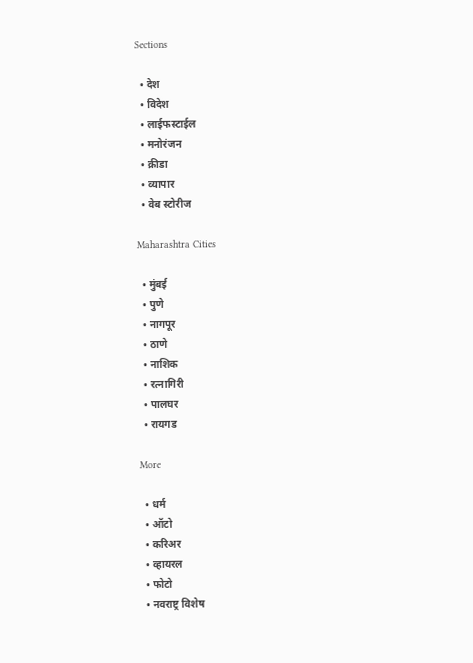Sections

  • देश
  • विदेश
  • लाईफस्टाईल
  • मनोरंजन
  • क्रीडा
  • व्यापार
  • वेब स्टोरीज

Maharashtra Cities

  • मुंबई
  • पुणे
  • नागपूर
  • ठाणे
  • नाशिक
  • रत्नागिरी
  • पालघर
  • रायगड

More

  • धर्म
  • ऑटो
  • करिअर
  • व्हायरल
  • फोटो
  • नवराष्ट्र विशेष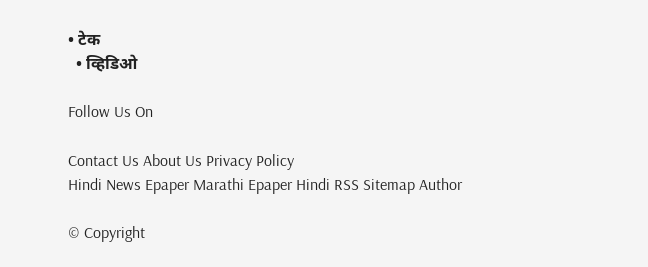• टेक
  • व्हिडिओ

Follow Us On

Contact Us About Us Privacy Policy
Hindi News Epaper Marathi Epaper Hindi RSS Sitemap Author

© Copyright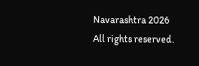Navarashtra 2026 All rights reserved.